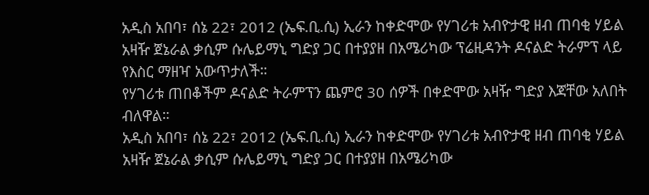አዲስ አበባ፣ ሰኔ 22፣ 2012 (ኤፍ.ቢ.ሲ) ኢራን ከቀድሞው የሃገሪቱ አብዮታዊ ዘብ ጠባቂ ሃይል አዛዥ ጀኔራል ቃሲም ሱሌይማኒ ግድያ ጋር በተያያዘ በአሜሪካው ፕሬዚዳንት ዶናልድ ትራምፕ ላይ የእስር ማዘዣ አውጥታለች።
የሃገሪቱ ጠበቆችም ዶናልድ ትራምፕን ጨምሮ 30 ሰዎች በቀድሞው አዛዥ ግድያ እጃቸው አለበት ብለዋል።
አዲስ አበባ፣ ሰኔ 22፣ 2012 (ኤፍ.ቢ.ሲ) ኢራን ከቀድሞው የሃገሪቱ አብዮታዊ ዘብ ጠባቂ ሃይል አዛዥ ጀኔራል ቃሲም ሱሌይማኒ ግድያ ጋር በተያያዘ በአሜሪካው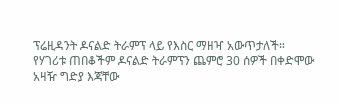ፕሬዚዳንት ዶናልድ ትራምፕ ላይ የእስር ማዘዣ አውጥታለች።
የሃገሪቱ ጠበቆችም ዶናልድ ትራምፕን ጨምሮ 30 ሰዎች በቀድሞው አዛዥ ግድያ እጃቸው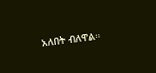አለበት ብለዋል።